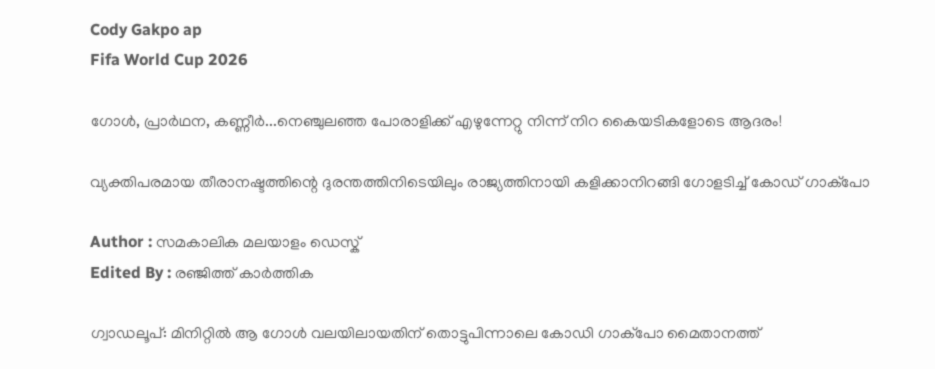Cody Gakpo ap
Fifa World Cup 2026

ഗോൾ, പ്രാർഥന, കണ്ണീർ...നെഞ്ചുല‍ഞ്ഞ പോരാളിക്ക് എഴുന്നേറ്റു നിന്ന് നിറ കൈയടികളോടെ ആദരം!

വ്യക്തിപരമായ തീരാനഷ്ടത്തിന്റെ ദുരന്തത്തിനിടെയിലും രാജ്യത്തിനായി കളിക്കാനിറങ്ങി ഗോളടിച്ച് കോഡ് ഗാക്പോ

Author : സമകാലിക മലയാളം ഡെസ്ക്
Edited By : രഞ്ജിത്ത് കാർത്തിക

ഗ്വാഡലൂപ്: മിനിറ്റിൽ ആ ഗോൾ വലയിലായതിന് തൊട്ടുപിന്നാലെ കോഡി ഗാക്‌പോ മൈതാനത്ത്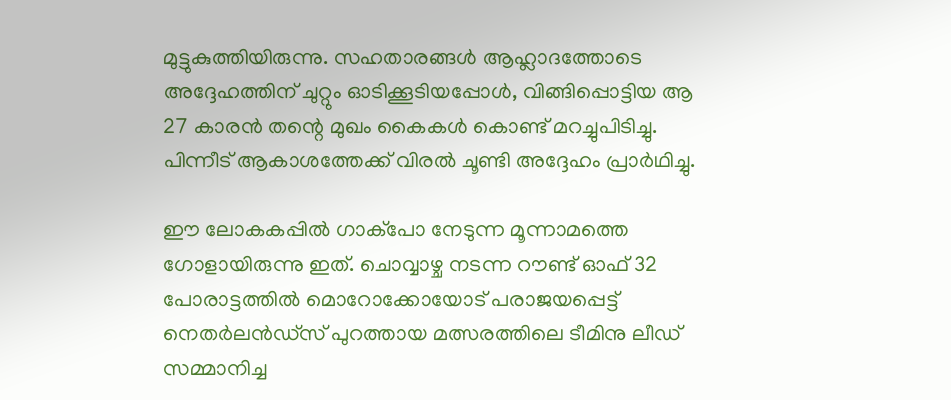മുട്ടുകുത്തിയിരുന്നു. സഹതാരങ്ങൾ ആഹ്ലാദത്തോടെ അദ്ദേഹത്തിന് ചുറ്റും ഓടിക്കൂടിയപ്പോൾ, വിങ്ങിപ്പൊട്ടിയ ആ 27 കാരൻ തന്റെ മുഖം കൈകൾ കൊണ്ട് മറച്ചുപിടിച്ചു. പിന്നീട് ആകാശത്തേക്ക് വിരൽ ചൂണ്ടി അദ്ദേഹം പ്രാർഥിച്ചു.

ഈ ലോകകപ്പിൽ ഗാക്‌പോ നേടുന്ന മൂന്നാമത്തെ ഗോളായിരുന്നു ഇത്. ചൊവ്വാഴ്ച നടന്ന റൗണ്ട് ഓഫ് 32 പോരാട്ടത്തിൽ മൊറോക്കോയോട് പരാജയപ്പെട്ട് നെതർലൻഡ്‌സ് പുറത്തായ മത്സരത്തിലെ ടീമിനു ലീഡ് സമ്മാനിച്ച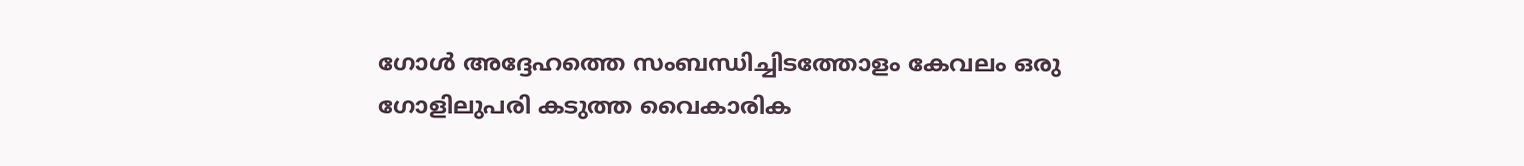ഗോൾ അദ്ദേഹത്തെ സംബന്ധിച്ചിടത്തോളം കേവലം ഒരു ഗോളിലുപരി കടുത്ത വൈകാരിക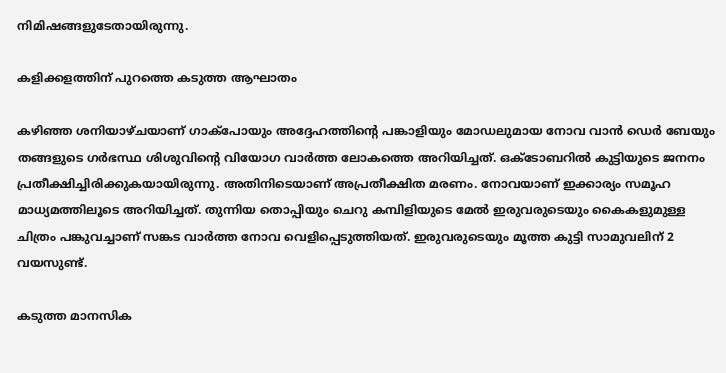നിമിഷങ്ങളുടേതായിരുന്നു.

കളിക്കളത്തിന് പുറത്തെ കടുത്ത ആഘാതം

കഴിഞ്ഞ ശനിയാഴ്ചയാണ് ഗാക്‌പോയും അദ്ദേഹത്തിന്റെ പങ്കാളിയും മോഡലുമായ നോവ വാൻ ഡെർ ബേയും തങ്ങളുടെ ഗർഭസ്ഥ ശിശുവിന്റെ വിയോഗ വാർത്ത ലോകത്തെ അറിയിച്ചത്. ഒക്ടോബറിൽ കുട്ടിയുടെ ജനനം പ്രതീക്ഷിച്ചിരിക്കുകയായിരുന്നു. അതിനിടെയാണ് അപ്രതീക്ഷിത മരണം. നോവയാണ് ഇക്കാര്യം സമൂഹ മാധ്യമത്തിലൂടെ അറിയിച്ചത്. തുന്നിയ തൊപ്പിയും ചെറു കമ്പിളിയുടെ മേൽ ഇരുവരുടെയും കൈകളുമുള്ള ചിത്രം പങ്കുവച്ചാണ് സങ്കട വാർത്ത നോവ വെളിപ്പെടുത്തിയത്. ഇരുവരുടെയും മൂത്ത കുട്ടി സാമുവലിന് 2 വയസുണ്ട്.

കടുത്ത മാനസിക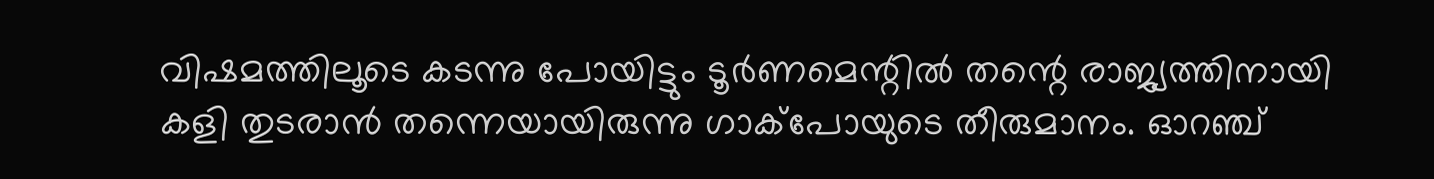വിഷമത്തിലൂടെ കടന്നു പോയിട്ടും ടൂർണമെന്റിൽ തന്റെ രാജ്യത്തിനായി കളി തുടരാൻ തന്നെയായിരുന്നു ഗാക്‌പോയുടെ തീരുമാനം. ഓറഞ്ച്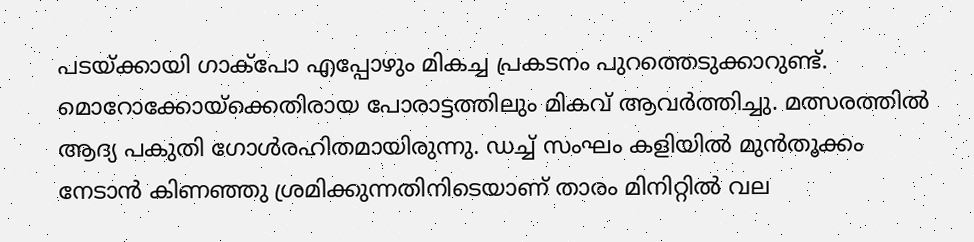പടയ്ക്കായി ഗാക്‌പോ എപ്പോഴും മികച്ച പ്രകടനം പുറത്തെടുക്കാറുണ്ട്. മൊറോക്കോയ്ക്കെതിരായ പോരാട്ടത്തിലും മികവ് ആവർത്തിച്ചു. മത്സരത്തിൽ ആദ്യ പകുതി ഗോൾരഹിതമായിരുന്നു. ഡച്ച് സംഘം കളിയിൽ മുൻതൂക്കം നേടാൻ കിണഞ്ഞു ശ്രമിക്കുന്നതിനിടെയാണ് താരം മിനിറ്റിൽ വല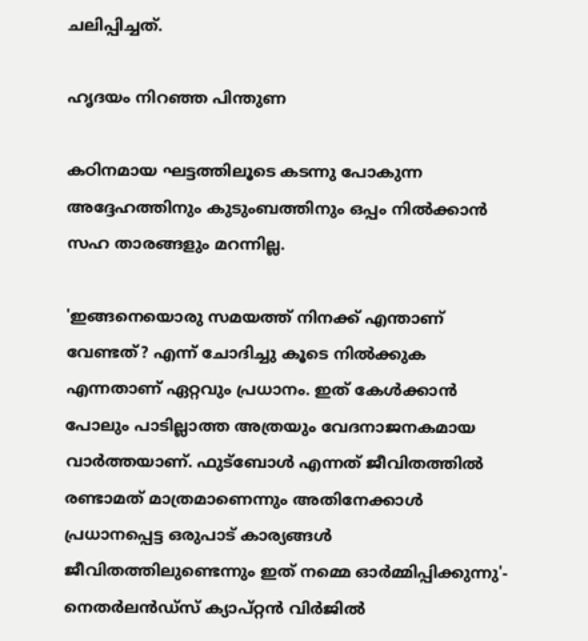ചലിപ്പിച്ചത്.

ഹൃദയം നിറഞ്ഞ പിന്തുണ

കഠിനമായ ഘട്ടത്തിലൂടെ കടന്നു പോകുന്ന അദ്ദേഹത്തിനും കുടുംബത്തിനും ഒപ്പം നിൽക്കാൻ സഹ താരങ്ങളും മറന്നില്ല.

'ഇങ്ങനെയൊരു സമയത്ത് നിനക്ക് എന്താണ് വേണ്ടത്? എന്ന് ചോദിച്ചു കൂടെ നിൽക്കുക എന്നതാണ് ഏറ്റവും പ്രധാനം. ഇത് കേൾക്കാൻ പോലും പാടില്ലാത്ത അത്രയും വേദനാജനകമായ വാർത്തയാണ്. ഫുട്ബോൾ എന്നത് ജീവിതത്തിൽ രണ്ടാമത് മാത്രമാണെന്നും അതിനേക്കാൾ പ്രധാനപ്പെട്ട ഒരുപാട് കാര്യങ്ങൾ ജീവിതത്തിലുണ്ടെന്നും ഇത് നമ്മെ ഓർമ്മിപ്പിക്കുന്നു'- നെതർലൻഡ്‌സ് ക്യാപ്റ്റൻ വിർജിൽ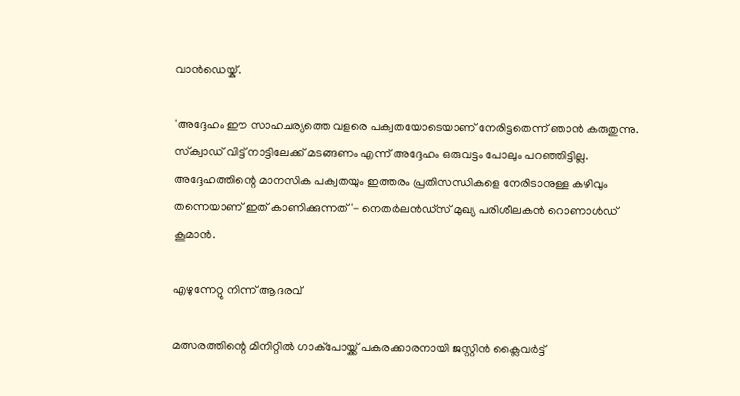വാൻഡെയ്ക്.

'അദ്ദേഹം ഈ സാഹചര്യത്തെ വളരെ പക്വതയോടെയാണ് നേരിട്ടതെന്ന് ഞാൻ കരുതുന്നു. സ്‌ക്വാഡ് വിട്ട് നാട്ടിലേക്ക് മടങ്ങണം എന്ന് അദ്ദേഹം ഒരുവട്ടം പോലും പറഞ്ഞിട്ടില്ല. അദ്ദേഹത്തിന്റെ മാനസിക പക്വതയും ഇത്തരം പ്രതിസന്ധികളെ നേരിടാനുള്ള കഴിവും തന്നെയാണ് ഇത് കാണിക്കുന്നത്'- നെതർലൻഡ്‌സ് മുഖ്യ പരിശീലകൻ റൊണാൾഡ് കൂമാൻ.

എഴുന്നേറ്റു നിന്ന് ആദരവ്

മത്സരത്തിന്റെ മിനിറ്റിൽ ഗാക്‌പോയ്ക്ക് പകരക്കാരനായി ജസ്റ്റിൻ ക്ലൈവർട്ട്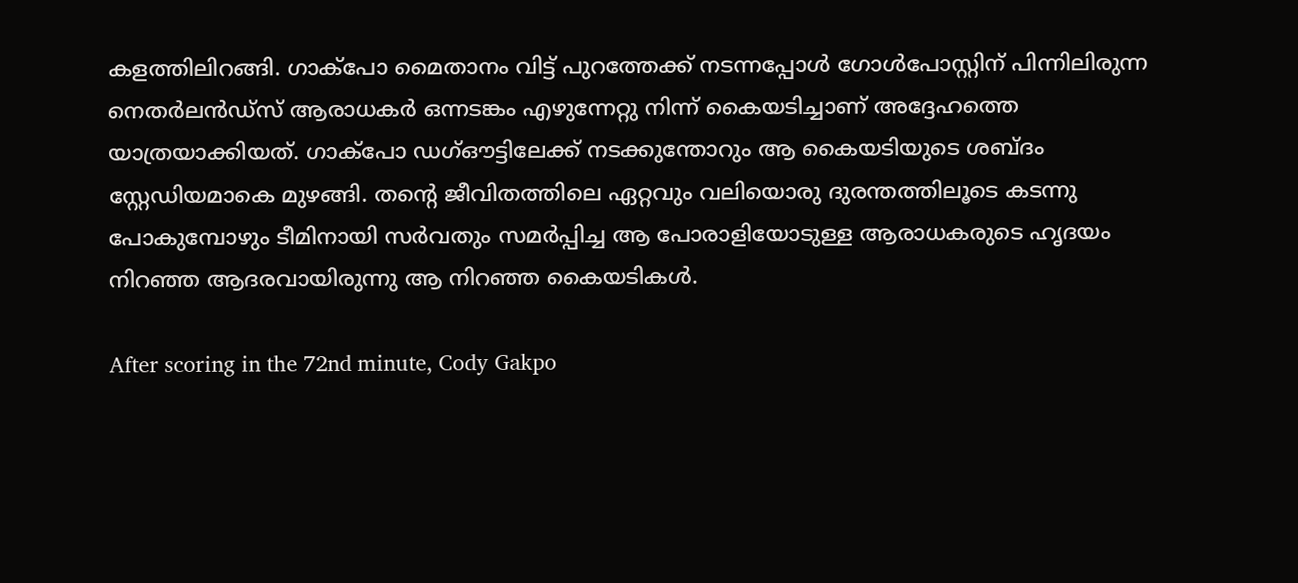കളത്തിലിറങ്ങി. ഗാക്പോ മൈതാനം വിട്ട് പുറത്തേക്ക് നടന്നപ്പോൾ ഗോൾപോസ്റ്റിന് പിന്നിലിരുന്ന നെതർലൻഡ്‌സ് ആരാധകർ ഒന്നടങ്കം എഴുന്നേറ്റു നിന്ന് കൈയടിച്ചാണ് അദ്ദേഹത്തെ യാത്രയാക്കിയത്. ഗാക്‌പോ ഡഗ്ഔട്ടിലേക്ക് നടക്കുന്തോറും ആ കൈയടിയുടെ ശബ്ദം സ്റ്റേഡിയമാകെ മുഴങ്ങി. തന്റെ ജീവിതത്തിലെ ഏറ്റവും വലിയൊരു ദുരന്തത്തിലൂടെ കടന്നു പോകുമ്പോഴും ടീമിനായി സർവതും സമർപ്പിച്ച ആ പോരാളിയോടുള്ള ആരാധകരുടെ ഹൃദയം നിറഞ്ഞ ആദരവായിരുന്നു ആ നിറഞ്ഞ കൈയടികൾ.

After scoring in the 72nd minute, Cody Gakpo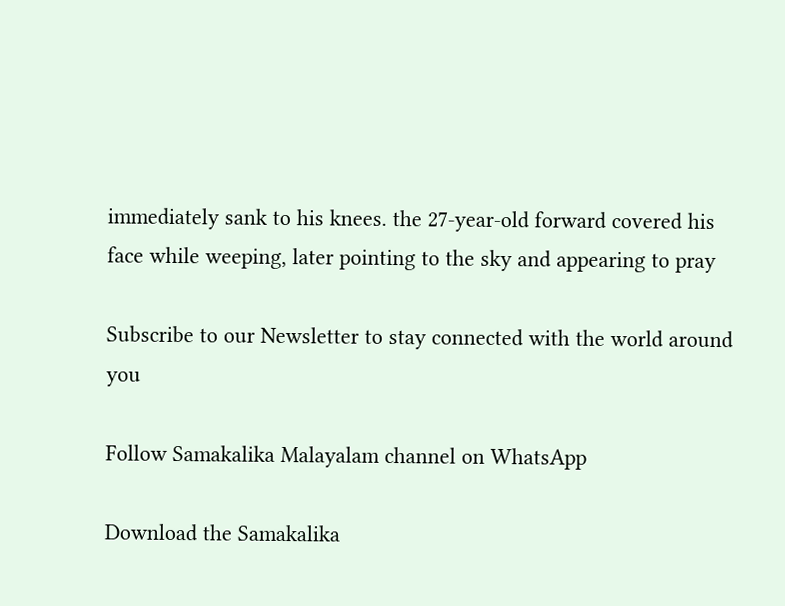immediately sank to his knees. the 27-year-old forward covered his face while weeping, later pointing to the sky and appearing to pray

Subscribe to our Newsletter to stay connected with the world around you

Follow Samakalika Malayalam channel on WhatsApp

Download the Samakalika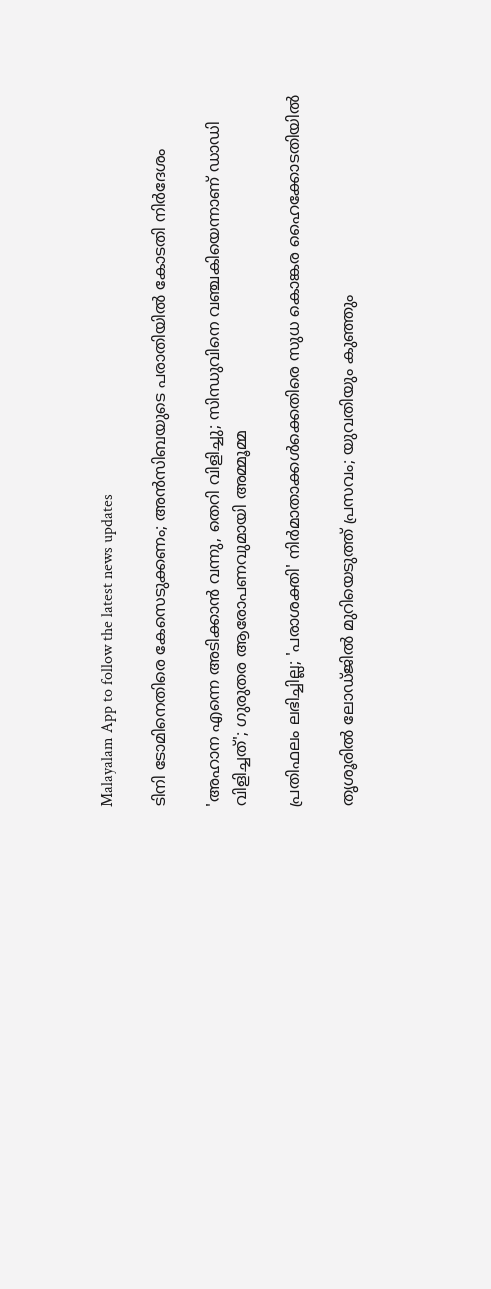Malayalam App to follow the latest news updates

ടിനി ടോമിനെതിരെ കേസെടുക്കണം; അൻസിബയുടെ പരാതിയിൽ കോടതി നിര്‍ദേശം

'അഹാന എന്നെ അടിക്കാന്‍ വന്നു, തെറി വിളിച്ചു; സിന്ധുവിനെ വഞ്ചകിയെന്നാണ് ഡാഡി വിളിച്ചത്'; ഗുരുതര ആരോപണവുമായി അമ്മൂമ്മ

പ്രതിഫലം ലഭിച്ചില്ല; 'പരാശക്തി' നിർമാതാക്കൾക്കെതിരെ സുധ കൊങ്കര ഹൈക്കോടതിയിൽ

തൃശൂരില്‍ ലോഡ്ജില്‍ മുറിയെടുത്ത് പ്രസവം; യുവതിയും കുഞ്ഞും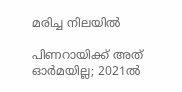മരിച്ച നിലയില്‍

പിണറായിക്ക് അത് ഓര്‍മയില്ല; 2021ല്‍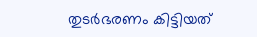തുടര്‍ഭരണം കിട്ടിയത്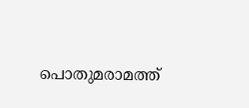പൊതുമരാമത്ത്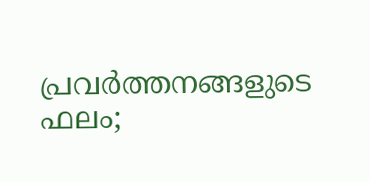പ്രവര്‍ത്തനങ്ങളുടെ ഫലം;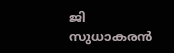ജി സുധാകരന്‍